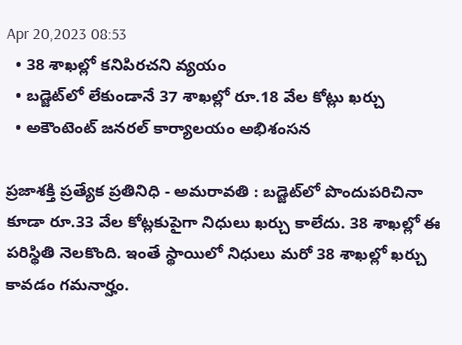Apr 20,2023 08:53
  • 38 శాఖల్లో కనిపిరచని వ్యయం
  • బడ్జెట్‌లో లేకుండానే 37 శాఖల్లో రూ.18 వేల కోట్లు ఖర్చు
  • అకౌంటెంట్‌ జనరల్‌ కార్యాలయం అభిశంసన

ప్రజాశక్తి ప్రత్యేక ప్రతినిధి - అమరావతి : బడ్జెట్‌లో పొందుపరిచినా కూడా రూ.33 వేల కోట్లకుపైగా నిధులు ఖర్చు కాలేదు. 38 శాఖల్లో ఈ పరిస్థితి నెలకొంది. ఇంతే స్థాయిలో నిధులు మరో 38 శాఖల్లో ఖర్చు కావడం గమనార్హం.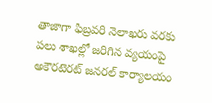తాజాగా ఫిబ్రవరి నెలాఖరు వరకు పలు శాఖల్లో జరిగిన వ్యయంపై అకౌరటెరట్‌ జనరల్‌ కార్యాలయం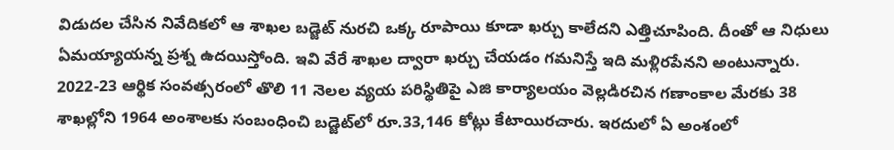విడుదల చేసిన నివేదికలో ఆ శాఖల బడ్జెట్‌ నురచి ఒక్క రూపాయి కూడా ఖర్చు కాలేదని ఎత్తిచూపింది. దీంతో ఆ నిధులు ఏమయ్యాయన్న ప్రశ్న ఉదయిస్తోంది. ఇవి వేరే శాఖల ద్వారా ఖర్చు చేయడం గమనిస్తే ఇది మళ్లిరపేనని అంటున్నారు.
2022-23 ఆర్థిక సంవత్సరంలో తొలి 11 నెలల వ్యయ పరిస్థితిపై ఎజి కార్యాలయం వెల్లడిరచిన గణాంకాల మేరకు 38 శాఖల్లోని 1964 అంశాలకు సంబంధించి బడ్జెట్‌లో రూ.33,146 కోట్లు కేటాయిరచారు. ఇరదులో ఏ అంశంలో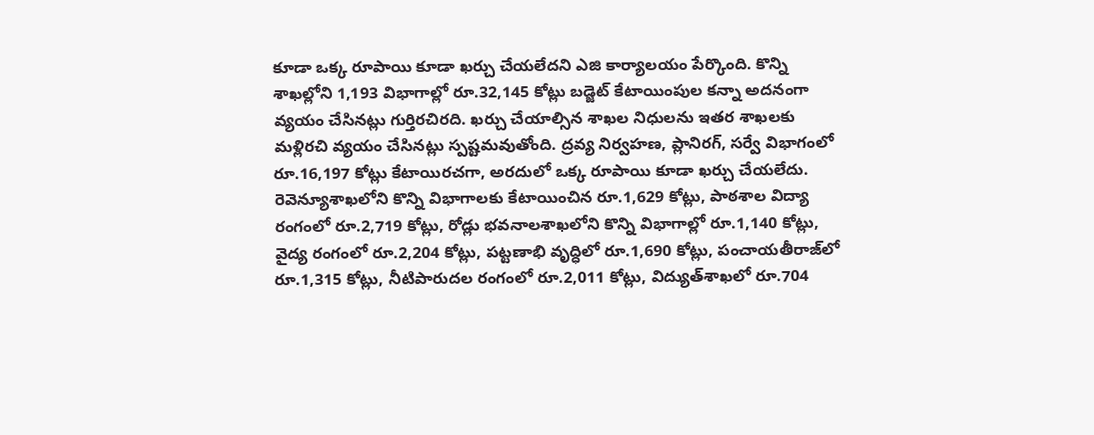కూడా ఒక్క రూపాయి కూడా ఖర్చు చేయలేదని ఎజి కార్యాలయం పేర్కొంది. కొన్ని శాఖల్లోని 1,193 విభాగాల్లో రూ.32,145 కోట్లు బడ్జెట్‌ కేటాయింపుల కన్నా అదనంగా వ్యయం చేసినట్లు గుర్తిరచిరది. ఖర్చు చేయాల్సిన శాఖల నిధులను ఇతర శాఖలకు మళ్లిరచి వ్యయం చేసినట్లు స్పష్టమవుతోంది. ద్రవ్య నిర్వహణ, ప్లానిరగ్‌, సర్వే విభాగంలో రూ.16,197 కోట్లు కేటాయిరచగా, అరదులో ఒక్క రూపాయి కూడా ఖర్చు చేయలేదు. రెవెన్యూశాఖలోని కొన్ని విభాగాలకు కేటాయించిన రూ.1,629 కోట్లు, పాఠశాల విద్యా రంగంలో రూ.2,719 కోట్లు, రోడ్లు భవనాలశాఖలోని కొన్ని విభాగాల్లో రూ.1,140 కోట్లు, వైద్య రంగంలో రూ.2,204 కోట్లు, పట్టణాభి వృద్ధిలో రూ.1,690 కోట్లు, పంచాయతీరాజ్‌లో రూ.1,315 కోట్లు, నీటిపారుదల రంగంలో రూ.2,011 కోట్లు, విద్యుత్‌శాఖలో రూ.704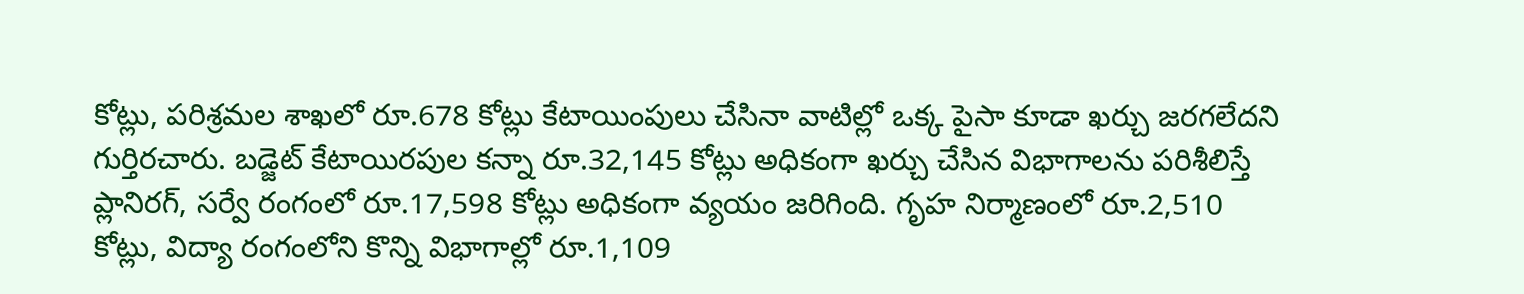కోట్లు, పరిశ్రమల శాఖలో రూ.678 కోట్లు కేటాయింపులు చేసినా వాటిల్లో ఒక్క పైసా కూడా ఖర్చు జరగలేదని గుర్తిరచారు. బడ్జెట్‌ కేటాయిరపుల కన్నా రూ.32,145 కోట్లు అధికంగా ఖర్చు చేసిన విభాగాలను పరిశీలిస్తే ప్లానిరగ్‌, సర్వే రంగంలో రూ.17,598 కోట్లు అధికంగా వ్యయం జరిగింది. గృహ నిర్మాణంలో రూ.2,510 కోట్లు, విద్యా రంగంలోని కొన్ని విభాగాల్లో రూ.1,109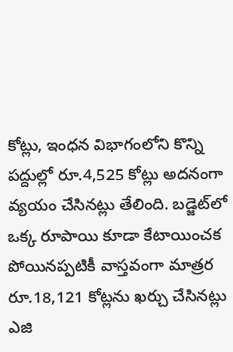కోట్లు, ఇంధన విభాగంలోని కొన్ని పద్దుల్లో రూ.4,525 కోట్లు అదనంగా వ్యయం చేసినట్లు తేలింది. బడ్జెట్‌లో ఒక్క రూపాయి కూడా కేటాయించక పోయినప్పటికీ వాస్తవంగా మాత్రర రూ.18,121 కోట్లను ఖర్చు చేసినట్లు ఎజి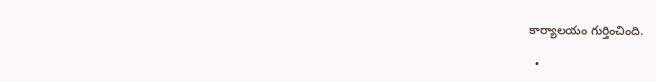కార్యాలయం గుర్తించింది.

  •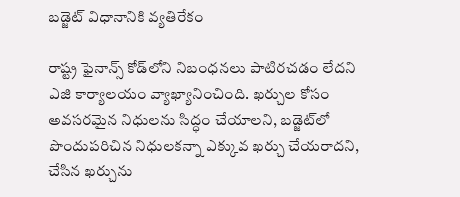బడ్జెట్‌ విధానానికి వ్యతిరేకం

రాష్ట్ర ఫైనాన్స్‌ కోడ్‌లోని నిబంధనలు పాటిరచడం లేదని ఎజి కార్యాలయం వ్యాఖ్యానించింది. ఖర్చుల కోసం అవసరమైన నిధులను సిద్ధం చేయాలని, బడ్జెట్‌లో పొందుపరిచిన నిధులకన్నా ఎక్కువ ఖర్చు చేయరాదని, చేసిన ఖర్చును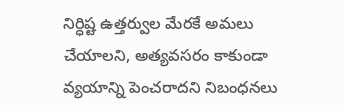నిర్ధిష్ట ఉత్తర్వుల మేరకే అమలు చేయాలని, అత్యవసరం కాకుండా వ్యయాన్ని పెంచరాదని నిబంధనలు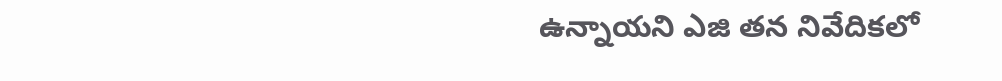ఉన్నాయని ఎజి తన నివేదికలో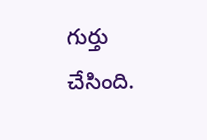గుర్తు చేసింది.